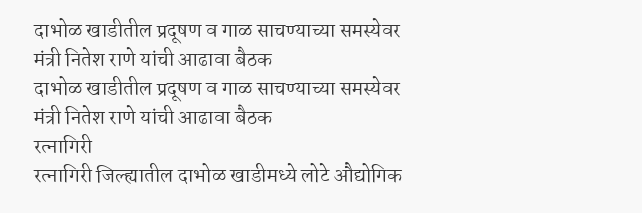दाभोळ खाडीतील प्रदूषण व गाळ साचण्याच्या समस्येवर मंत्री नितेश राणे यांची आढावा बैठक
दाभोळ खाडीतील प्रदूषण व गाळ साचण्याच्या समस्येवर मंत्री नितेश राणे यांची आढावा बैठक
रत्नागिरी
रत्नागिरी जिल्ह्यातील दाभोळ खाडीमध्ये लोटे औद्योगिक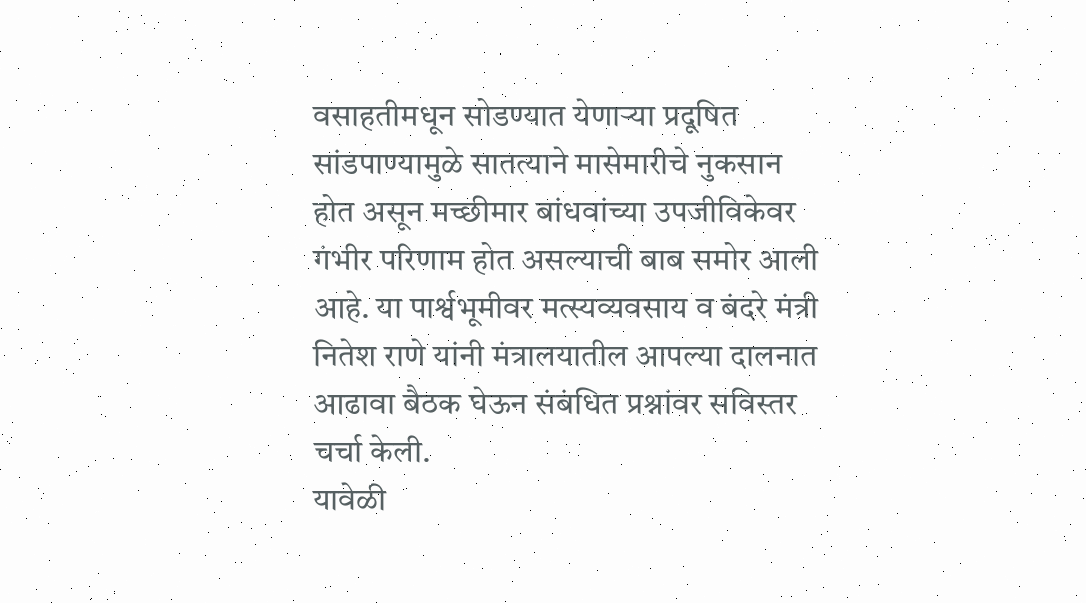वसाहतीमधून सोडण्यात येणाऱ्या प्रदूषित सांडपाण्यामुळे सातत्याने मासेमारीचे नुकसान होत असून मच्छीमार बांधवांच्या उपजीविकेवर गंभीर परिणाम होत असल्याची बाब समोर आली आहे. या पार्श्वभूमीवर मत्स्यव्यवसाय व बंदरे मंत्री नितेश राणे यांनी मंत्रालयातील आपल्या दालनात आढावा बैठक घेऊन संबंधित प्रश्नांवर सविस्तर चर्चा केली.
यावेळी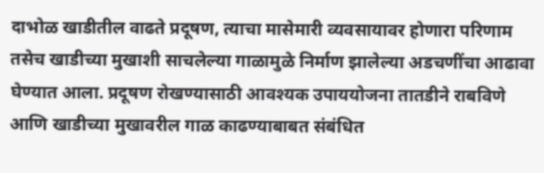दाभोळ खाडीतील वाढते प्रदूषण, त्याचा मासेमारी व्यवसायावर होणारा परिणाम तसेच खाडीच्या मुखाशी साचलेल्या गाळामुळे निर्माण झालेल्या अडचणींचा आढावा घेण्यात आला. प्रदूषण रोखण्यासाठी आवश्यक उपाययोजना तातडीने राबविणे आणि खाडीच्या मुखावरील गाळ काढण्याबाबत संबंधित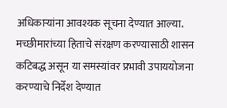अधिकाऱ्यांना आवश्यक सूचना देण्यात आल्या.
मच्छीमारांच्या हिताचे संरक्षण करण्यासाठी शासन कटिबद्ध असून या समस्यांवर प्रभावी उपाययोजना करण्याचे निर्देश देण्यात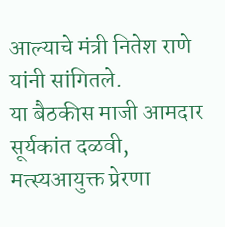आल्याचे मंत्री नितेश राणे यांनी सांगितले.
या बैठकीस माजी आमदार सूर्यकांत दळवी, मत्स्यआयुक्त प्रेरणा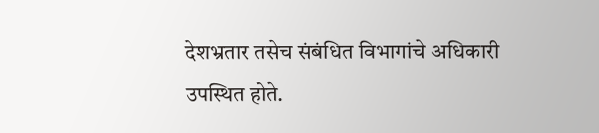देशभ्रतार तसेच संबंधित विभागांचे अधिकारी उपस्थित होते.